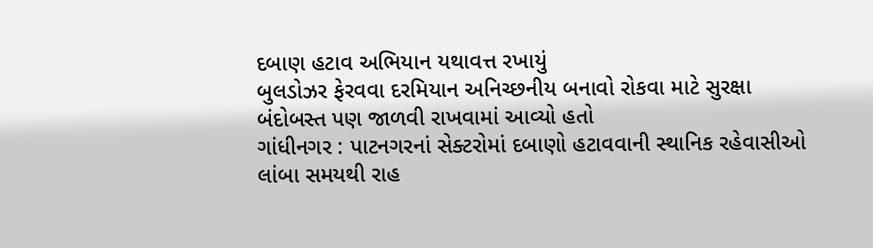દબાણ હટાવ અભિયાન યથાવત્ત રખાયું
બુલડોઝર ફેરવવા દરમિયાન અનિચ્છનીય બનાવો રોકવા માટે સુરક્ષા બંદોબસ્ત પણ જાળવી રાખવામાં આવ્યો હતો
ગાંધીનગર : પાટનગરનાં સેક્ટરોમાં દબાણો હટાવવાની સ્થાનિક રહેવાસીઓ
લાંબા સમયથી રાહ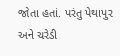જોતા હતાં. પરંતુ પેથાપુર અને ચરેડી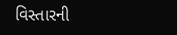વિસ્તારની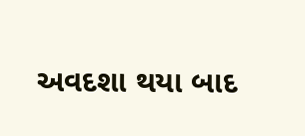અવદશા થયા બાદ